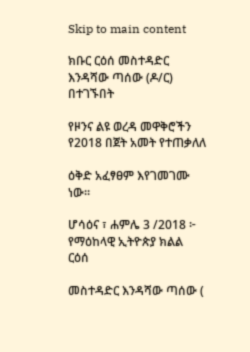Skip to main content

ክቡር ርዕሰ መስተዳድር እንዳሻው ጣሰው (ዶ/ር) በተገኙበት

የዞንና ልዩ ወረዳ መዋቅሮችን የ2018 በጀት አመት የተጠቃለለ

ዕቅድ አፈፃፀም እየገመገሙ ነው።

ሆሳዕና ፣ ሐምሌ 3 /2018 ፦ የማዕከላዊ ኢትዮጵያ ክልል ርዕሰ

መስተዳድር እንዳሻው ጣሰው (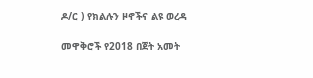ዶ/ር ) የክልሉን ዞኖችና ልዩ ወረዳ

መዋቅሮች የ2018 በጀት አመት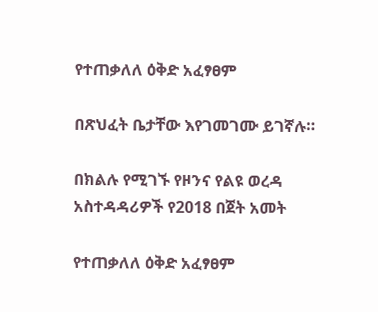የተጠቃለለ ዕቅድ አፈፃፀም

በጽህፈት ቤታቸው እየገመገሙ ይገኛሉ።

በክልሉ የሚገኙ የዞንና የልዩ ወረዳ አስተዳዳሪዎች የ2018 በጀት አመት

የተጠቃለለ ዕቅድ አፈፃፀም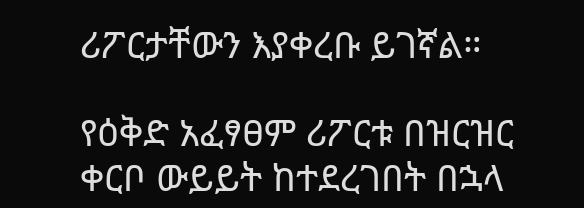ሪፖርታቸውን እያቀረቡ ይገኛል።

የዕቅድ አፈፃፀም ሪፖርቱ በዝርዝር ቀርቦ ውይይት ከተደረገበት በኋላ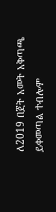ለ2019 በጀት አመት አቅጣጫ ይቀመጣል ተብሎም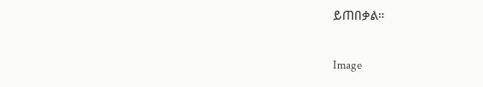ይጠበቃል።

Image